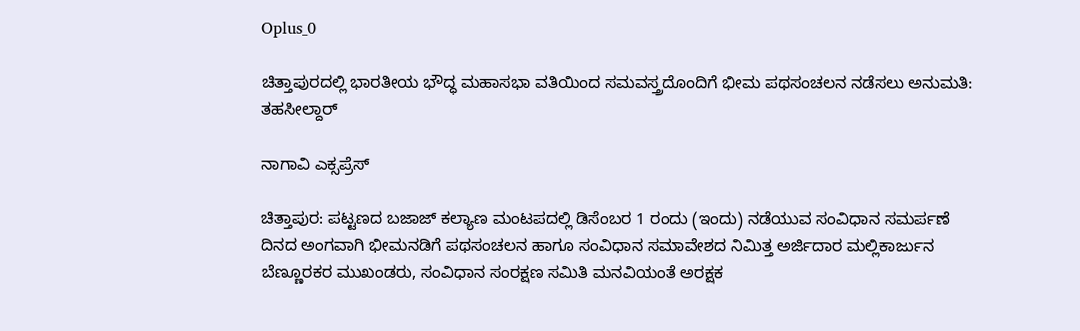Oplus_0

ಚಿತ್ತಾಪುರದಲ್ಲಿ ಭಾರತೀಯ ಭೌದ್ಧ ಮಹಾಸಭಾ ವತಿಯಿಂದ ಸಮವಸ್ತ್ರದೊಂದಿಗೆ ಭೀಮ ಪಥಸಂಚಲನ ನಡೆಸಲು ಅನುಮತಿ: ತಹಸೀಲ್ದಾರ್

ನಾಗಾವಿ ಎಕ್ಸಪ್ರೆಸ್

ಚಿತ್ತಾಪುರ: ಪಟ್ಟಣದ ಬಜಾಜ್ ಕಲ್ಯಾಣ ಮಂಟಪದಲ್ಲಿ ಡಿಸೆಂಬರ 1 ರಂದು (ಇಂದು) ನಡೆಯುವ ಸಂವಿಧಾನ ಸಮರ್ಪಣೆ ದಿನದ ಅಂಗವಾಗಿ ಭೀಮನಡಿಗೆ ಪಥಸಂಚಲನ ಹಾಗೂ ಸಂವಿಧಾನ ಸಮಾವೇಶದ ನಿಮಿತ್ತ ಅರ್ಜಿದಾರ ಮಲ್ಲಿಕಾರ್ಜುನ ಬೆಣ್ಣೂರಕರ ಮುಖಂಡರು, ಸಂವಿಧಾನ ಸಂರಕ್ಷಣ ಸಮಿತಿ ಮನವಿಯಂತೆ ಅರಕ್ಷಕ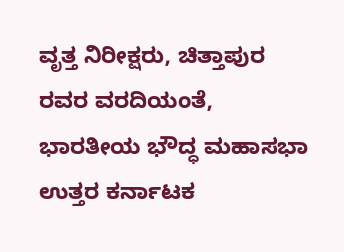ವೃತ್ತ ನಿರೀಕ್ಷರು, ಚಿತ್ತಾಪುರ ರವರ ವರದಿಯಂತೆ, ಭಾರತೀಯ ಭೌದ್ಧ ಮಹಾಸಭಾ ಉತ್ತರ ಕರ್ನಾಟಕ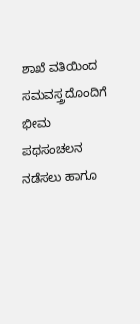ಶಾಖೆ ವತಿಯಿಂದ ಸಮವಸ್ತ್ರದೊಂದಿಗೆ ಭೀಮ ಪಥಸಂಚಲನ ನಡೆಸಲು ಹಾಗೂ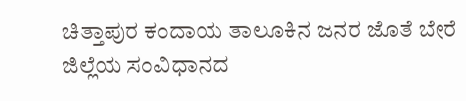ಚಿತ್ತಾಪುರ ಕಂದಾಯ ತಾಲೂಕಿನ ಜನರ ಜೊತೆ ಬೇರೆ ಜಿಲ್ಲೆಯ ಸಂವಿಧಾನದ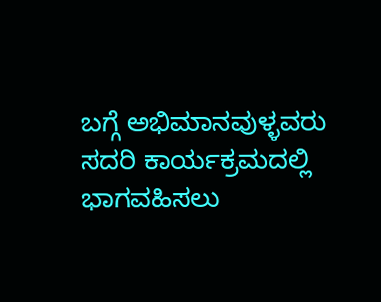ಬಗ್ಗೆ ಅಭಿಮಾನವುಳ್ಳವರು ಸದರಿ ಕಾರ್ಯಕ್ರಮದಲ್ಲಿ ಭಾಗವಹಿಸಲು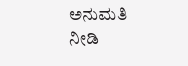ಅನುಮತಿ ನೀಡಿ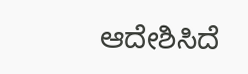ಆದೇಶಿಸಿದೆ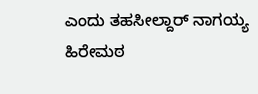ಎಂದು ತಹಸೀಲ್ದಾರ್ ನಾಗಯ್ಯ ಹಿರೇಮಠ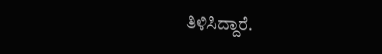ತಿಳಿಸಿದ್ದಾರೆ.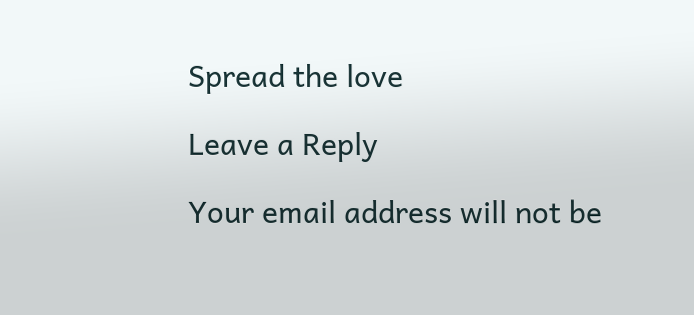Spread the love

Leave a Reply

Your email address will not be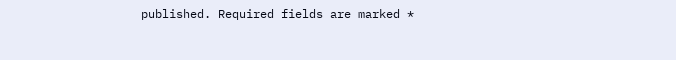published. Required fields are marked *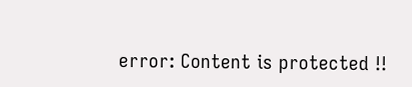error: Content is protected !!